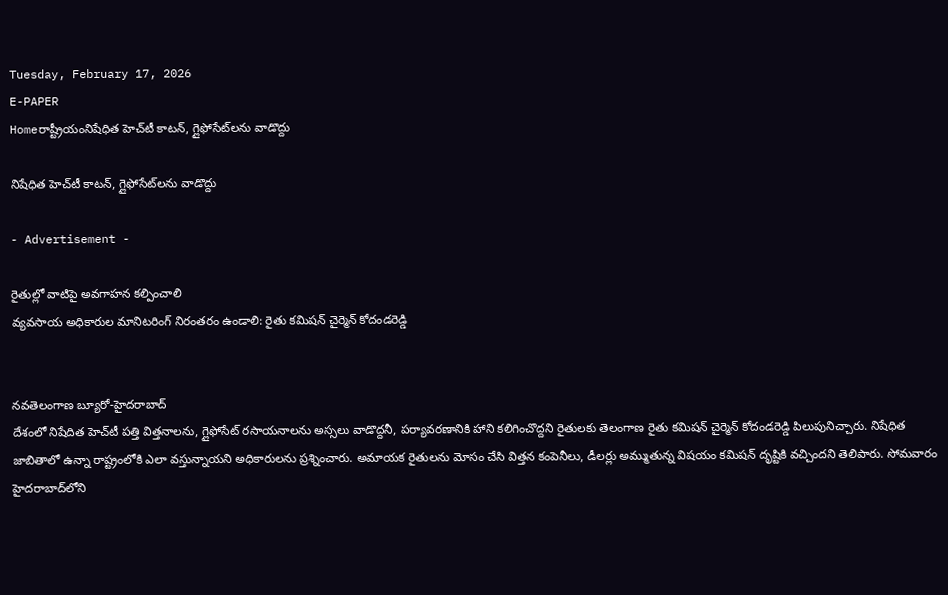Tuesday, February 17, 2026
E-PAPER
Homeరాష్ట్రీయంనిషేధిత హెచ్‌టీ కాటన్‌, గ్లైఫోసేట్‌లను వాడొద్దు

నిషేధిత హెచ్‌టీ కాటన్‌, గ్లైఫోసేట్‌లను వాడొద్దు

- Advertisement -

రైతుల్లో వాటిపై అవగాహన కల్పించాలి
వ్యవసాయ అధికారుల మానిటరింగ్‌ నిరంతరం ఉండాలి: రైతు కమిషన్‌ చైర్మెన్‌ కోదండరెడ్డి


నవతెలంగాణ బ్యూరో-హైదరాబాద్‌
దేశంలో నిషేదిత హెచ్‌టీ పత్తి విత్తనాలను, గ్లైఫోసేట్‌ రసాయనాలను అస్సలు వాడొద్దనీ, పర్యావరణానికి హాని కలిగించొద్దని రైతులకు తెలంగాణ రైతు కమిషన్‌ చైర్మెన్‌ కోదండరెడ్డి పిలుపునిచ్చారు. నిషేధిత జాబితాలో ఉన్నా రాష్ట్రంలోకి ఎలా వస్తున్నాయని అధికారులను ప్రశ్నించారు. అమాయక రైతులను మోసం చేసి విత్తన కంపెనీలు, డీలర్లు అమ్ముతున్న విషయం కమిషన్‌ దృష్టికి వచ్చిందని తెలిపారు. సోమవారం హైదరాబాద్‌లోని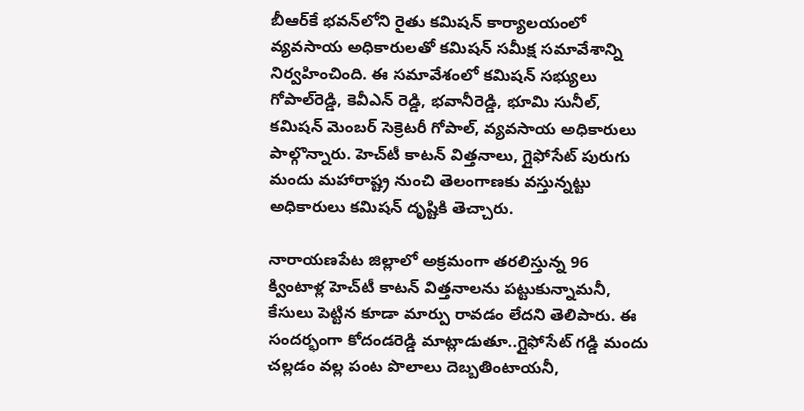బీఆర్‌కే భవన్‌లోని రైతు కమిషన్‌ కార్యాలయంలో వ్యవసాయ అధికారులతో కమిషన్‌ సమీక్ష సమావేశాన్ని నిర్వహించింది. ఈ సమావేశంలో కమిషన్‌ సభ్యులు గోపాల్‌రెడ్డి, కెవీఎన్‌ రెడ్డి, భవానీరెడ్డి, భూమి సునీల్‌, కమిషన్‌ మెంబర్‌ సెక్రెటరీ గోపాల్‌, వ్యవసాయ అధికారులు పాల్గొన్నారు. హెచ్‌టీ కాటన్‌ విత్తనాలు, గ్లైఫోసేట్‌ పురుగు మందు మహారాష్ట్ర నుంచి తెలంగాణకు వస్తున్నట్టు అధికారులు కమిషన్‌ దృష్టికి తెచ్చారు.

నారాయణపేట జిల్లాలో అక్రమంగా తరలిస్తున్న 96 క్వింటాళ్ల హెచ్‌టీ కాటన్‌ విత్తనాలను పట్టుకున్నామనీ, కేసులు పెట్టిన కూడా మార్పు రావడం లేదని తెలిపారు. ఈ సందర్భంగా కోదండరెడ్డి మాట్లాడుతూ..గ్లైఫోసేట్‌ గడ్డి మందు చల్లడం వల్ల పంట పొలాలు దెబ్బతింటాయనీ,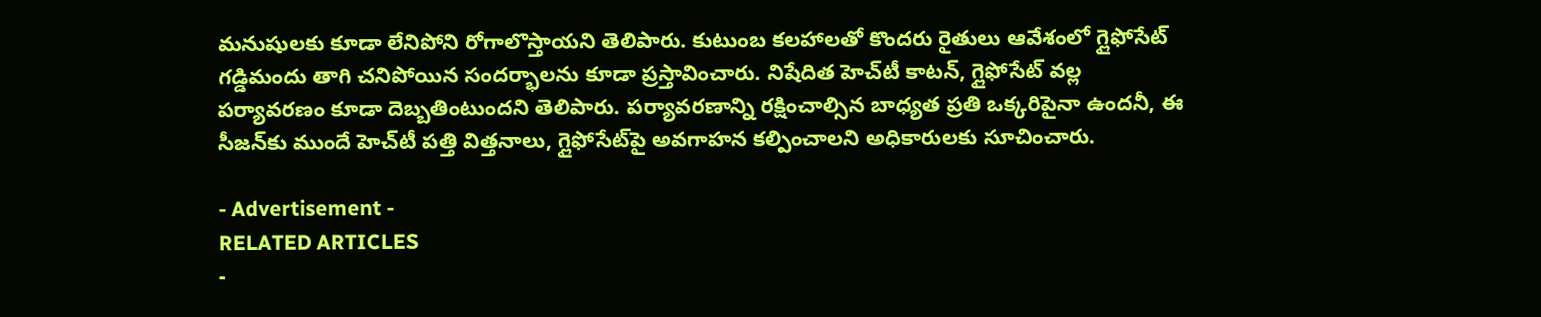మనుషులకు కూడా లేనిపోని రోగాలొస్తాయని తెలిపారు. కుటుంబ కలహాలతో కొందరు రైతులు ఆవేశంలో గ్లైఫోసేట్‌ గడ్డిమందు తాగి చనిపోయిన సందర్భాలను కూడా ప్రస్తావించారు. నిషేదిత హెచ్‌టీ కాటన్‌, గ్లైఫోసేట్‌ వల్ల పర్యావరణం కూడా దెబ్బతింటుందని తెలిపారు. పర్యావరణాన్ని రక్షించాల్సిన బాధ్యత ప్రతి ఒక్కరిపైనా ఉందనీ, ఈ సీజన్‌కు ముందే హెచ్‌టీ పత్తి విత్తనాలు, గ్లైఫోసేట్‌పై అవగాహన కల్పించాలని అధికారులకు సూచించారు.

- Advertisement -
RELATED ARTICLES
-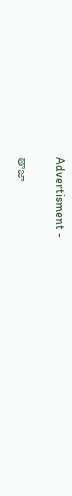Advertisment -

తాజా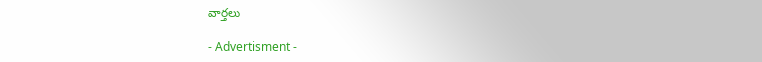వార్తలు

- Advertisment -